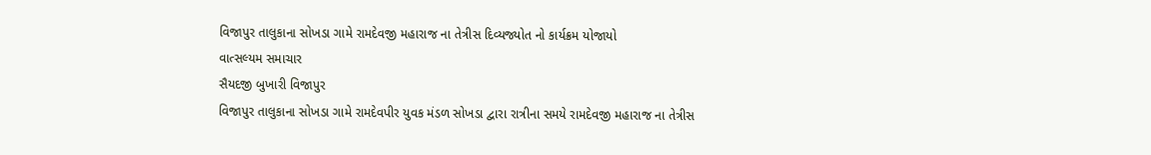વિજાપુર તાલુકાના સોખડા ગામે રામદેવજી મહારાજ ના તેત્રીસ દિવ્યજ્યોત નો કાર્યક્રમ યોજાયો
વાત્સલ્યમ સમાચાર
સૈયદજી બુખારી વિજાપુર
વિજાપુર તાલુકાના સોખડા ગામે રામદેવપીર યુવક મંડળ સોખડા દ્વારા રાત્રીના સમયે રામદેવજી મહારાજ ના તેત્રીસ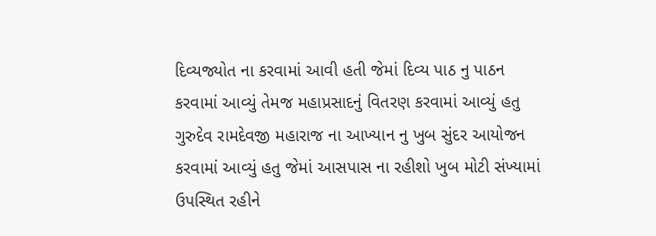દિવ્યજ્યોત ના કરવામાં આવી હતી જેમાં દિવ્ય પાઠ નુ પાઠન કરવામાં આવ્યું તેમજ મહાપ્રસાદનું વિતરણ કરવામાં આવ્યું હતુ ગુરુદેવ રામદેવજી મહારાજ ના આખ્યાન નુ ખુબ સુંદર આયોજન કરવામાં આવ્યું હતુ જેમાં આસપાસ ના રહીશો ખુબ મોટી સંખ્યામાં ઉપસ્થિત રહીને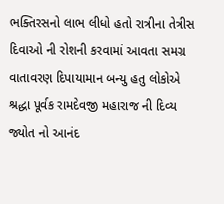ભક્તિરસનો લાભ લીધો હતો રાત્રીના તેત્રીસ દિવાઓ ની રોશની કરવામાં આવતા સમગ્ર વાતાવરણ દિપાયામાન બન્યુ હતુ લોકોએ શ્રદ્ધા પૂર્વક રામદેવજી મહારાજ ની દિવ્ય જ્યોત નો આનંદ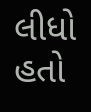લીધો હતો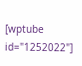[wptube id="1252022"]